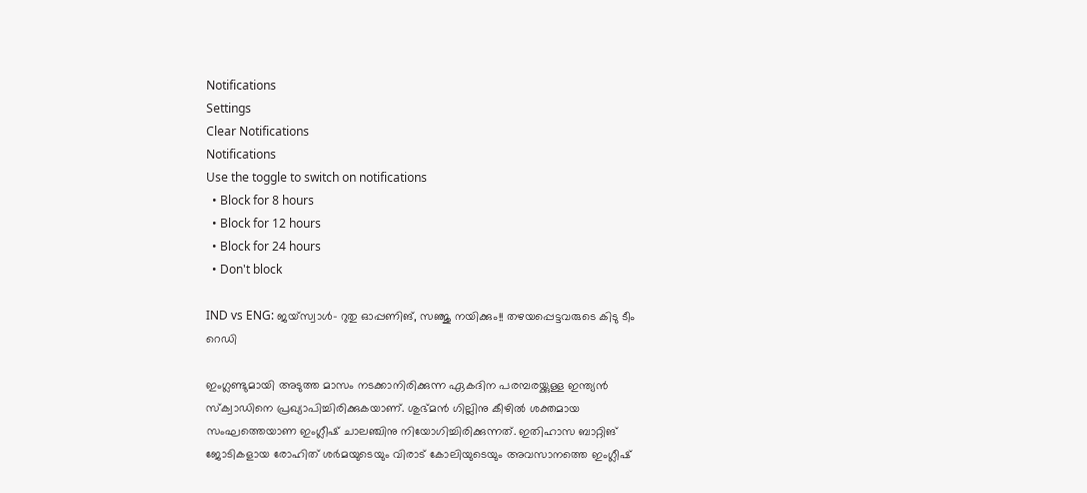Notifications
Settings
Clear Notifications
Notifications
Use the toggle to switch on notifications
  • Block for 8 hours
  • Block for 12 hours
  • Block for 24 hours
  • Don't block

IND vs ENG: ജയ്‌സ്വാള്‍- റുതു ഓപ്പണിങ്, സഞ്ജു നയിക്കും!! തഴയപ്പെട്ടവരുടെ കിടു ടീം റെഡി

ഇംഗ്ലണ്ടുമായി അടുത്ത മാസം നടക്കാനിരിക്കുന്ന ഏകദിന പരമ്പരയ്ക്കുള്ള ഇന്ത്യന്‍ സ്‌ക്വാഡിനെ പ്രഖ്യാപിച്ചിരിക്കുകയാണ്. ശുഭ്മന്‍ ഗില്ലിനു കീഴില്‍ ശക്തമായ സംഘത്തെയാണ ഇംഗ്ലീഷ് ചാലഞ്ചിനു നിയോഗിച്ചിരിക്കുന്നത്. ഇതിഹാസ ബാറ്റിങ് ജോടികളായ രോഹിത് ശര്‍മയുടെയും വിരാട് കോലിയുടെയും അവസാനത്തെ ഇംഗ്ലീഷ്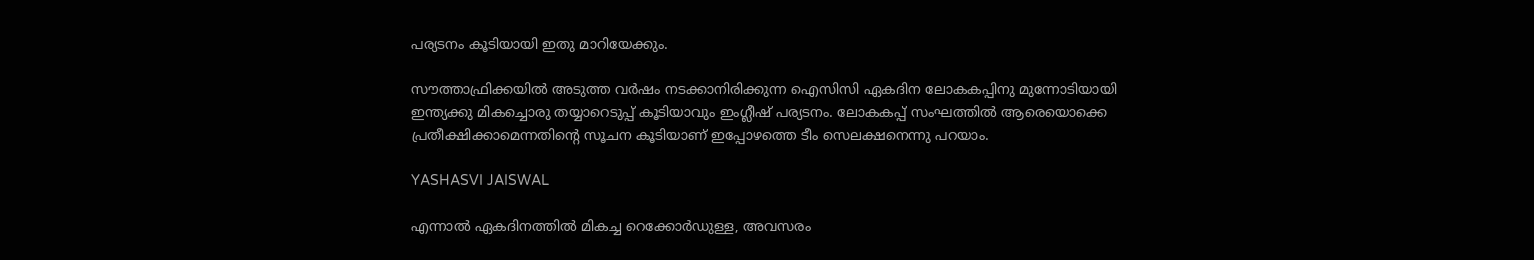പര്യടനം കൂടിയായി ഇതു മാറിയേക്കും.

സൗത്താഫ്രിക്കയില്‍ അടുത്ത വര്‍ഷം നടക്കാനിരിക്കുന്ന ഐസിസി ഏകദിന ലോകകപ്പിനു മുന്നോടിയായി ഇന്ത്യക്കു മികച്ചൊരു തയ്യാറെടുപ്പ് കൂടിയാവും ഇംഗ്ലീഷ് പര്യടനം. ലോകകപ്പ് സംഘത്തില്‍ ആരെയൊക്കെ പ്രതീക്ഷിക്കാമെന്നതിന്റെ സൂചന കൂടിയാണ് ഇപ്പോഴത്തെ ടീം സെലക്ഷനെന്നു പറയാം.

YASHASVI JAISWAL

എന്നാല്‍ ഏകദിനത്തില്‍ മികച്ച റെക്കോര്‍ഡുള്ള, അവസരം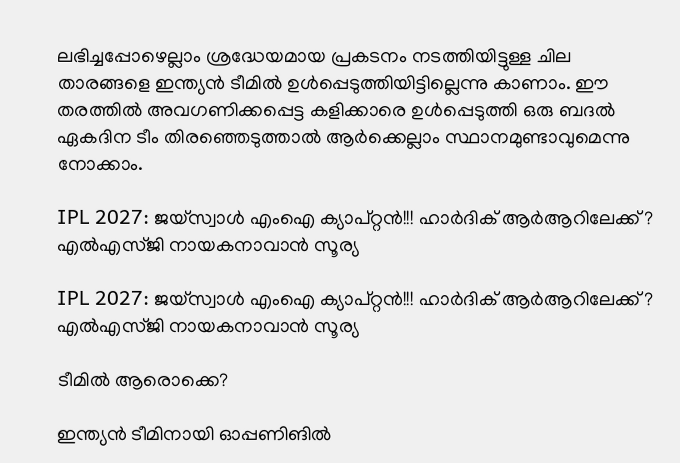ലഭിച്ചപ്പോഴെല്ലാം ശ്രദ്ധേയമായ പ്രകടനം നടത്തിയിട്ടുള്ള ചില താരങ്ങളെ ഇന്ത്യന്‍ ടീമില്‍ ഉള്‍പ്പെടുത്തിയിട്ടില്ലെന്നു കാണാം. ഈ തരത്തില്‍ അവഗണിക്കപ്പെട്ട കളിക്കാരെ ഉള്‍പ്പെടുത്തി ഒരു ബദല്‍ ഏകദിന ടീം തിരഞ്ഞെടുത്താല്‍ ആര്‍ക്കെല്ലാം സ്ഥാനമുണ്ടാവുമെന്നു നോക്കാം.

IPL 2027: ജയ്‌സ്വാള്‍ എംഐ ക്യാപ്റ്റന്‍!!! ഹാര്‍ദിക് ആര്‍ആറിലേക്ക്? എല്‍എസ്ജി നായകനാവാന്‍ സൂര്യ

IPL 2027: ജയ്‌സ്വാള്‍ എംഐ ക്യാപ്റ്റന്‍!!! ഹാര്‍ദിക് ആര്‍ആറിലേക്ക്? എല്‍എസ്ജി നായകനാവാന്‍ സൂര്യ

ടീമില്‍ ആരൊക്കെ?

ഇന്ത്യന്‍ ടീമിനായി ഓപ്പണിങില്‍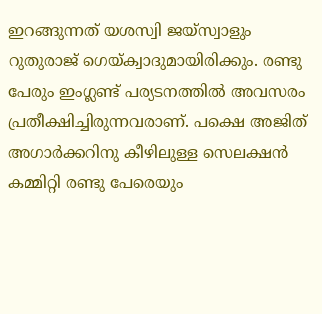ഇറങ്ങുന്നത് യശസ്വി ജയ്‌സ്വാളും റുതുരാജ് ഗെയ്ക്വാദുമായിരിക്കും. രണ്ടു പേരും ഇംഗ്ലണ്ട് പര്യടനത്തില്‍ അവസരം പ്രതീക്ഷിച്ചിരുന്നവരാണ്. പക്ഷെ അജിത് അഗാര്‍ക്കറിനു കീഴിലുള്ള സെലക്ഷന്‍ കമ്മിറ്റി രണ്ടു പേരെയും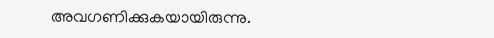അവഗണിക്കുകയായിരുന്നു.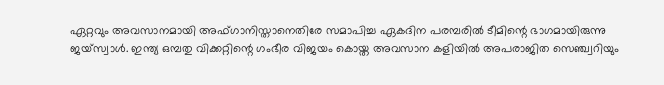ഏറ്റവും അവസാനമായി അഫ്ഗാനിസ്താനെതിരേ സമാപിച്ച ഏകദിന പരമ്പരില്‍ ടീമിന്റെ ഭാഗമായിരുന്നു ജയ്‌സ്വാള്‍. ഇന്ത്യ ഒമ്പതു വിക്കറ്റിന്റെ ഗംഭീര വിജയം കൊയ്ത അവസാന കളിയില്‍ അപരാജിത സെഞ്ച്വറിയും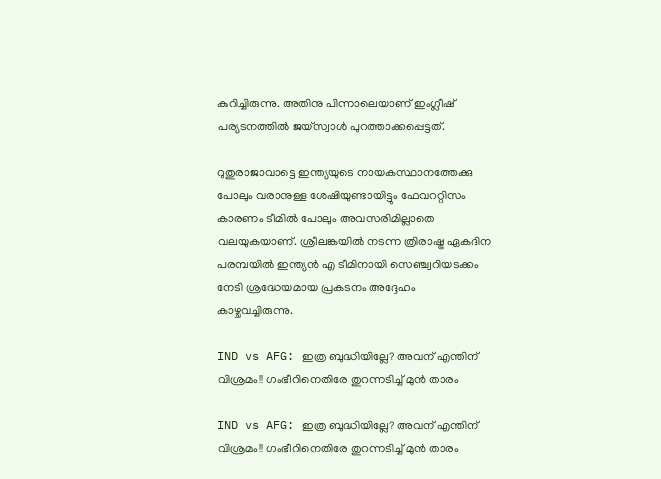കുറിച്ചിരുന്നു. അതിനു പിന്നാലെയാണ് ഇംഗ്ലീഷ് പര്യടനത്തില്‍ ജയ്‌സ്വാള്‍ പുറത്താക്കപ്പെട്ടത്.

റുതുരാജാവാട്ടെ ഇന്ത്യയുടെ നായകസ്ഥാനത്തേക്കു പോലും വരാനുള്ള ശേഷിയുണ്ടായിട്ടും ഫേവററ്റിസം കാരണം ടീമില്‍ പോലും അവസരിമില്ലാതെ വലയുകയാണ്. ശ്രീലങ്കയില്‍ നടന്ന ത്രിരാഷ്ട്ര ഏകദിന പരമ്പയില്‍ ഇന്ത്യന്‍ എ ടീമിനായി സെഞ്ച്വറിയടക്കം നേടി ശ്രദ്ധേയമായ പ്രകടനം അദ്ദേഹം കാഴ്ചവച്ചിരുന്നു.

IND vs AFG: ഇത്ര ബുദ്ധിയില്ലേ? അവന് എന്തിന് വിശ്രമം!! ഗംഭീറിനെതിരേ തുറന്നടിച്ച് മുന്‍ താരം

IND vs AFG: ഇത്ര ബുദ്ധിയില്ലേ? അവന് എന്തിന് വിശ്രമം!! ഗംഭീറിനെതിരേ തുറന്നടിച്ച് മുന്‍ താരം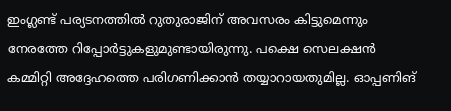ഇംഗ്ലണ്ട് പര്യടനത്തില്‍ റുതുരാജിന് അവസരം കിട്ടുമെന്നും നേരത്തേ റിപ്പോര്‍ട്ടുകളുമുണ്ടായിരുന്നു. പക്ഷെ സെലക്ഷന്‍ കമ്മിറ്റി അദ്ദേഹത്തെ പരിഗണിക്കാന്‍ തയ്യാറായതുമില്ല. ഓപ്പണിങ്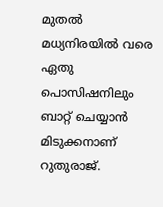മുതല്‍ മധ്യനിരയില്‍ വരെ ഏതു പൊസിഷനിലും ബാറ്റ് ചെയ്യാന്‍ മിടുക്കനാണ് റുതുരാജ്.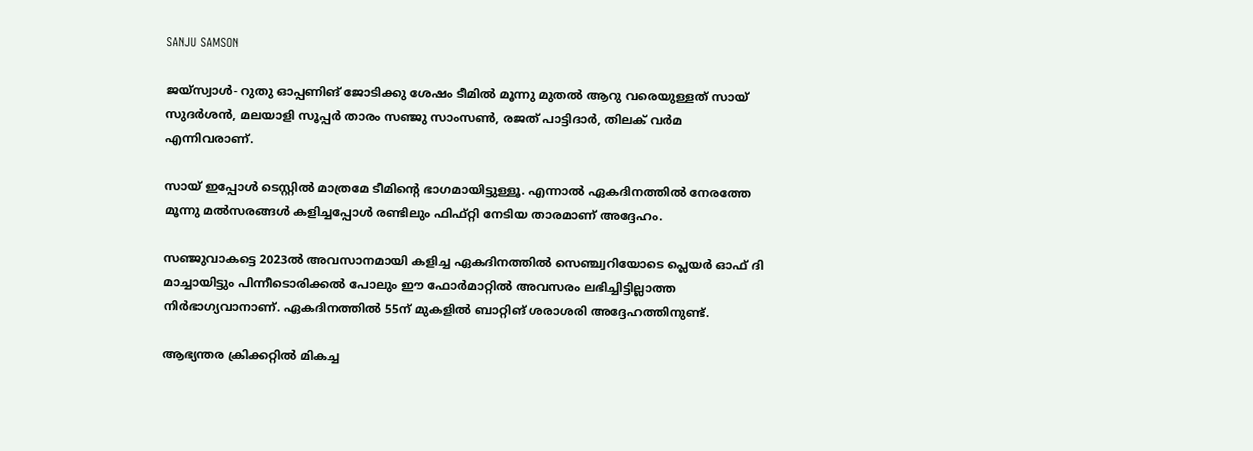SANJU SAMSON

ജയ്‌സ്വാള്‍- റുതു ഓപ്പണിങ് ജോടിക്കു ശേഷം ടീമില്‍ മൂന്നു മുതല്‍ ആറു വരെയുള്ളത് സായ് സുദര്‍ശന്‍, മലയാളി സൂപ്പര്‍ താരം സഞ്ജു സാംസണ്‍, രജത് പാട്ടിദാര്‍, തിലക് വര്‍മ എന്നിവരാണ്.

സായ് ഇപ്പോള്‍ ടെസ്റ്റില്‍ മാത്രമേ ടീമിന്റെ ഭാഗമായിട്ടുള്ളൂ. എന്നാല്‍ ഏകദിനത്തില്‍ നേരത്തേ മൂന്നു മല്‍സരങ്ങള്‍ കളിച്ചപ്പോള്‍ രണ്ടിലും ഫിഫ്റ്റി നേടിയ താരമാണ് അദ്ദേഹം.

സഞ്ജുവാകട്ടെ 2023ല്‍ അവസാനമായി കളിച്ച ഏകദിനത്തില്‍ സെഞ്ച്വറിയോടെ പ്ലെയര്‍ ഓഫ് ദി മാച്ചായിട്ടും പിന്നീടൊരിക്കല്‍ പോലും ഈ ഫോര്‍മാറ്റില്‍ അവസരം ലഭിച്ചിട്ടില്ലാത്ത നിര്‍ഭാഗ്യവാനാണ്. ഏകദിനത്തില്‍ 55ന് മുകളില്‍ ബാറ്റിങ് ശരാശരി അദ്ദേഹത്തിനുണ്ട്.

ആഭ്യന്തര ക്രിക്കറ്റില്‍ മികച്ച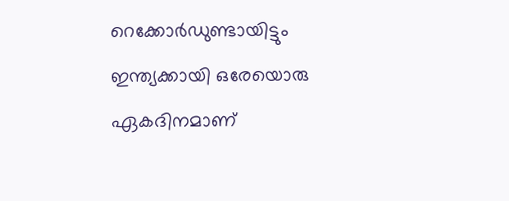റെക്കോര്‍ഡുണ്ടായിട്ടും ഇന്ത്യക്കായി ഒരേയൊരു ഏകദിനമാണ്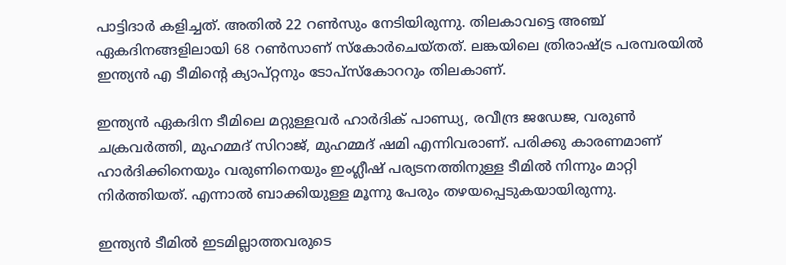പാട്ടിദാര്‍ കളിച്ചത്. അതില്‍ 22 റണ്‍സും നേടിയിരുന്നു. തിലകാവട്ടെ അഞ്ച് ഏകദിനങ്ങളിലായി 68 റണ്‍സാണ് സ്‌കോര്‍ചെയ്തത്. ലങ്കയിലെ ത്രിരാഷ്ട്ര പരമ്പരയില്‍ ഇന്ത്യന്‍ എ ടീമിന്റെ ക്യാപ്റ്റനും ടോപ്‌സ്‌കോററും തിലകാണ്.

ഇന്ത്യന്‍ ഏകദിന ടീമിലെ മറ്റുള്ളവര്‍ ഹാര്‍ദിക് പാണ്ഡ്യ, രവീന്ദ്ര ജഡേജ, വരുണ്‍ ചക്രവര്‍ത്തി, മുഹമ്മദ് സിറാജ്, മുഹമ്മദ് ഷമി എന്നിവരാണ്. പരിക്കു കാരണമാണ് ഹാര്‍ദിക്കിനെയും വരുണിനെയും ഇംഗ്ലീഷ് പര്യടനത്തിനുള്ള ടീമില്‍ നിന്നും മാറ്റി നിര്‍ത്തിയത്. എന്നാല്‍ ബാക്കിയുള്ള മൂന്നു പേരും തഴയപ്പെടുകയായിരുന്നു.

ഇന്ത്യന്‍ ടീമില്‍ ഇടമില്ലാത്തവരുടെ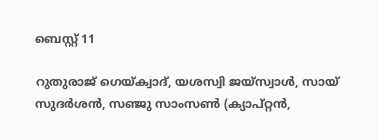ബെസ്റ്റ് 11

റുതുരാജ് ഗെയ്ക്വാദ്, യശസ്വി ജയ്‌സ്വാള്‍, സായ് സുദര്‍ശന്‍, സഞ്ജു സാംസണ്‍ (ക്യാപ്റ്റന്‍,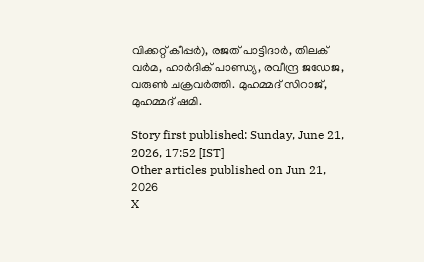വിക്കറ്റ് കീപ്പര്‍), രജത് പാട്ടിദാര്‍, തിലക് വര്‍മ, ഹാര്‍ദിക് പാണ്ഡ്യ, രവീന്ദ്ര ജഡേജ, വരുണ്‍ ചക്രവര്‍ത്തി. മുഹമ്മദ് സിറാജ്, മുഹമ്മദ് ഷമി.

Story first published: Sunday, June 21, 2026, 17:52 [IST]
Other articles published on Jun 21, 2026
X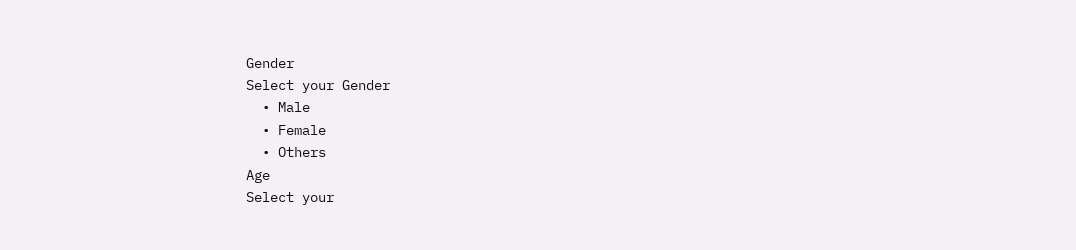Gender
Select your Gender
  • Male
  • Female
  • Others
Age
Select your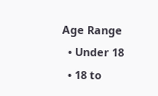Age Range
  • Under 18
  • 18 to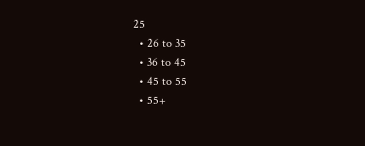25
  • 26 to 35
  • 36 to 45
  • 45 to 55
  • 55+